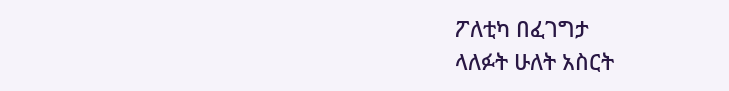ፖለቲካ በፈገግታ
ላለፉት ሁለት አስርት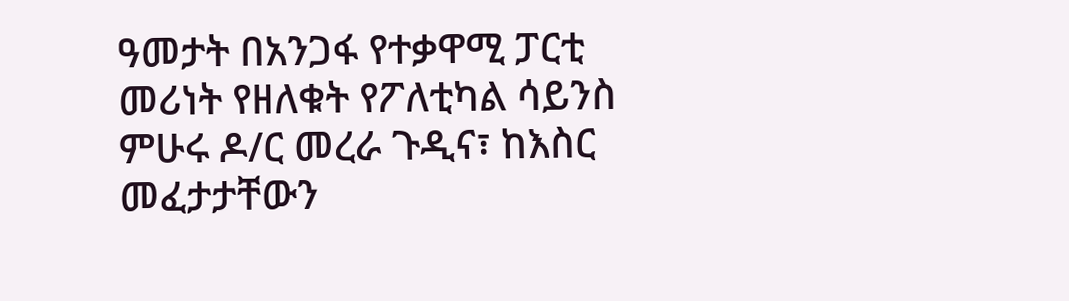ዓመታት በአንጋፋ የተቃዋሚ ፓርቲ መሪነት የዘለቁት የፖለቲካል ሳይንስ ምሁሩ ዶ/ር መረራ ጉዲና፣ ከእስር መፈታታቸውን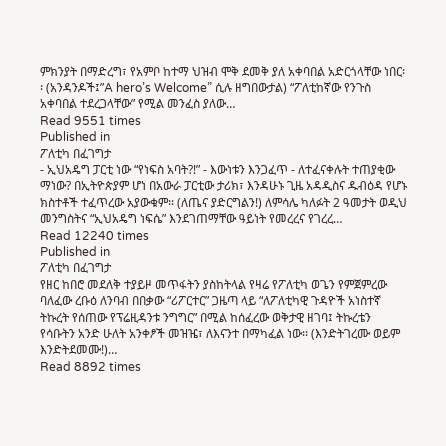ምክንያት በማድረግ፣ የአምቦ ከተማ ህዝብ ሞቅ ደመቅ ያለ አቀባበል አድርጎላቸው ነበር፡፡ (አንዳንዶች፤”A hero’s Welcome” ሲሉ ዘግበውታል) “ፖለቲከኛው የንጉስ አቀባበል ተደረጋላቸው” የሚል መንፈስ ያለው…
Read 9551 times
Published in
ፖለቲካ በፈገግታ
- ኢህአዴግ ፓርቲ ነው “የነፍስ አባት?!” - እውነቱን እንጋፈጥ - ለተፈናቀሉት ተጠያቂው ማነው? በኢትዮጵያም ሆነ በአውራ ፓርቲው ታሪክ፣ እንዳሁኑ ጊዜ አዳዲስና ዱብዕዳ የሆኑ ክስተቶች ተፈጥረው አያውቁም፡፡ (ለጤና ያድርግልን!) ለምሳሌ ካለፉት 2 ዓመታት ወዲህ መንግስትና “ኢህአዴግ ነፍሴ” እንደገጠማቸው ዓይነት የመረረና የገረረ…
Read 12240 times
Published in
ፖለቲካ በፈገግታ
የዘር ከበሮ መደለቅ ተያይዞ መጥፋትን ያስከትላል የዛሬ የፖለቲካ ወጌን የምጀምረው ባለፈው ረቡዕ ለንባብ በበቃው “ሪፖርተር” ጋዜጣ ላይ “ለፖለቲካዊ ጉዳዮች አነስተኛ ትኩረት የሰጠው የፕሬዚዳንቱ ንግግር” በሚል ከሰፈረው ወቅታዊ ዘገባ፤ ትኩረቴን የሳቡትን አንድ ሁለት አንቀፆች መዝዤ፣ ለእናንተ በማካፈል ነው፡፡ (እንድትገረሙ ወይም እንድትደመሙ!)…
Read 8892 times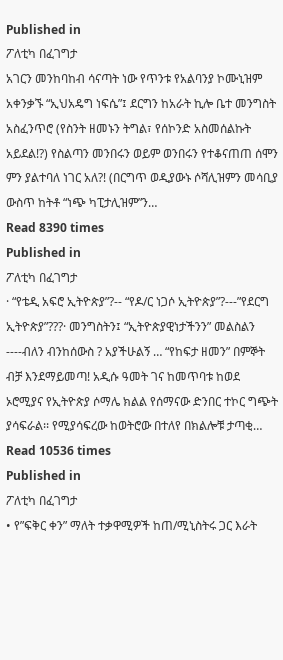Published in
ፖለቲካ በፈገግታ
አገርን መንከባከብ ሳናጣት ነው የጥንቱ የአልባንያ ኮሙኒዝም አቀንቃኙ “ኢህአዴግ ነፍሴ”፤ ደርግን ከአራት ኪሎ ቤተ መንግስት አስፈንጥሮ (የስንት ዘመኑን ትግል፣ የሰኮንድ አስመሰልኩት አይደል!?) የስልጣን መንበሩን ወይም ወንበሩን የተቆናጠጠ ሰሞን ምን ያልተባለ ነገር አለ?! (በርግጥ ወዲያውኑ ሶሻሊዝምን መሳቢያ ውስጥ ከትቶ “ነጭ ካፒታሊዝም”ን…
Read 8390 times
Published in
ፖለቲካ በፈገግታ
· “የቴዲ አፍሮ ኢትዮጵያ”?-- “የዶ/ር ነጋሶ ኢትዮጵያ”?---”የደርግ ኢትዮጵያ”???· መንግስትን፤ “ኢትዮጵያዊነታችንን” መልስልን ----ብለን ብንከሰውስ ? አያችሁልኝ … “የከፍታ ዘመን” በምኞት ብቻ እንደማይመጣ! አዲሱ ዓመት ገና ከመጥባቱ ከወደ ኦሮሚያና የኢትዮጵያ ሶማሌ ክልል የሰማናው ድንበር ተኮር ግጭት ያሳፍራል፡፡ የሚያሳፍረው ከወትሮው በተለየ በክልሎቹ ታጣቂ…
Read 10536 times
Published in
ፖለቲካ በፈገግታ
• የ”ፍቅር ቀን” ማለት ተቃዋሚዎች ከጠ/ሚኒስትሩ ጋር እራት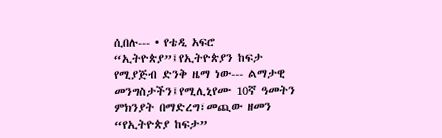ሲበሉ--- • የቴዲ አፍሮ “ኢትዮጵያ”፤የኢትዮጵያን ከፍታ የሚያጅብ ድንቅ ዜማ ነው--- ልማታዊ መንግስታችን፤የሚሊኒየሙ 10ኛ ዓመትን ምክንያት በማድረግ፣መጪው ዘመን “የኢትዮጵያ ከፍታ”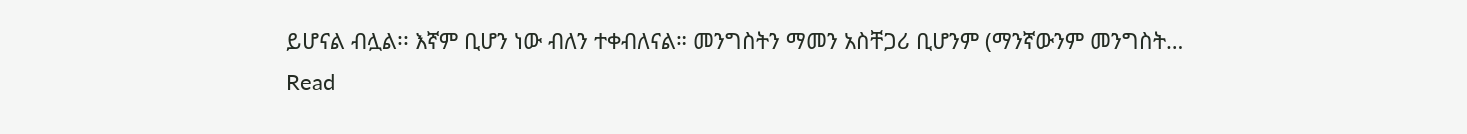ይሆናል ብሏል፡፡ እኛም ቢሆን ነው ብለን ተቀብለናል። መንግስትን ማመን አስቸጋሪ ቢሆንም (ማንኛውንም መንግስት…
Read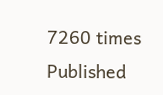7260 times
Published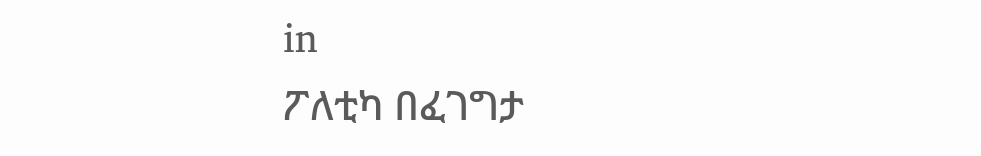in
ፖለቲካ በፈገግታ